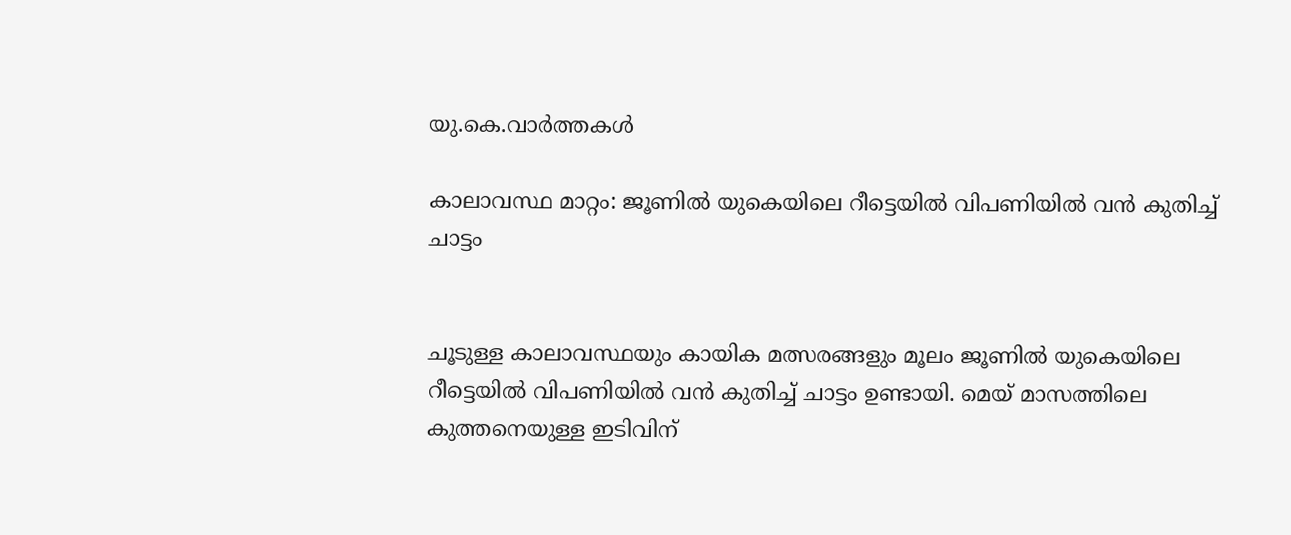യു.കെ.വാര്‍ത്തകള്‍

കാലാവസ്ഥ മാറ്റം: ജൂണില്‍ യുകെയിലെ റീട്ടെയില്‍ വിപണിയില്‍ വന്‍ കുതിച്ച് ചാട്ടം


ചൂടുള്ള കാലാവസ്ഥയും കായിക മത്സരങ്ങളും മൂലം ജൂണില്‍ യുകെയിലെ റീട്ടെയില്‍ വിപണിയില്‍ വന്‍ കുതിച്ച് ചാട്ടം ഉണ്ടായി. മെയ് മാസത്തിലെ കുത്തനെയുള്ള ഇടിവിന്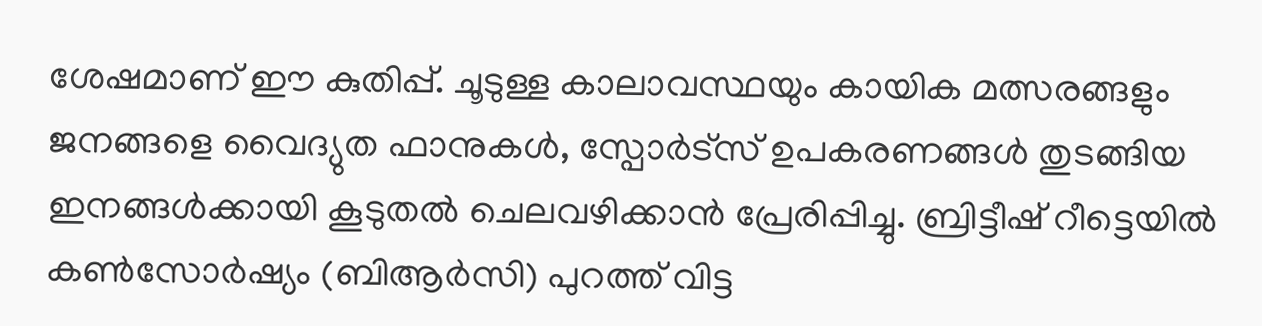ശേഷമാണ് ഈ കുതിപ്പ്. ചൂടുള്ള കാലാവസ്ഥയും കായിക മത്സരങ്ങളും ജനങ്ങളെ വൈദ്യുത ഫാനുകള്‍, സ്പോര്‍ട്സ് ഉപകരണങ്ങള്‍ തുടങ്ങിയ ഇനങ്ങള്‍ക്കായി കൂടുതല്‍ ചെലവഴിക്കാന്‍ പ്രേരിപ്പിച്ചു. ബ്രിട്ടീഷ് റീട്ടെയില്‍ കണ്‍സോര്‍ഷ്യം (ബിആര്‍സി) പുറത്ത് വിട്ട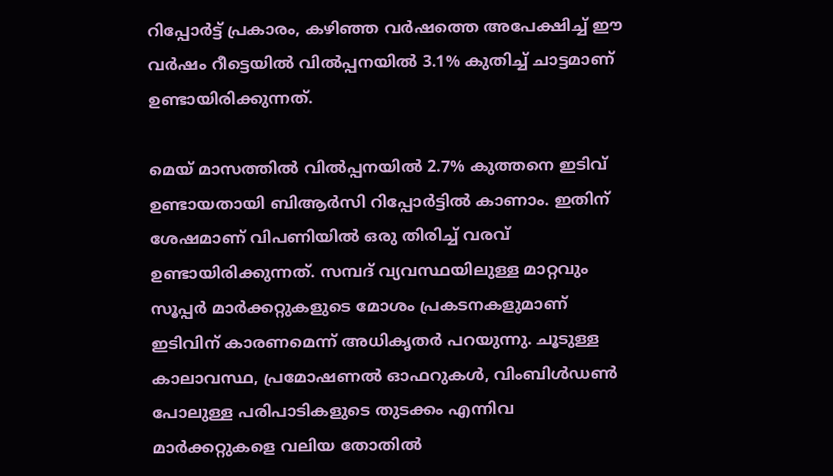റിപ്പോര്‍ട്ട് പ്രകാരം, കഴിഞ്ഞ വര്‍ഷത്തെ അപേക്ഷിച്ച് ഈ വര്‍ഷം റീട്ടെയില്‍ വില്‍പ്പനയില്‍ 3.1% കുതിച്ച് ചാട്ടമാണ് ഉണ്ടായിരിക്കുന്നത്.

മെയ് മാസത്തില്‍ വില്‍പ്പനയില്‍ 2.7% കുത്തനെ ഇടിവ് ഉണ്ടായതായി ബിആര്‍സി റിപ്പോര്‍ട്ടില്‍ കാണാം. ഇതിന് ശേഷമാണ് വിപണിയില്‍ ഒരു തിരിച്ച് വരവ് ഉണ്ടായിരിക്കുന്നത്. സമ്പദ് വ്യവസ്ഥയിലുള്ള മാറ്റവും സൂപ്പര്‍ മാര്‍ക്കറ്റുകളുടെ മോശം പ്രകടനകളുമാണ് ഇടിവിന് കാരണമെന്ന് അധികൃതര്‍ പറയുന്നു. ചൂടുള്ള കാലാവസ്ഥ, പ്രമോഷണല്‍ ഓഫറുകള്‍, വിംബിള്‍ഡണ്‍ പോലുള്ള പരിപാടികളുടെ തുടക്കം എന്നിവ മാര്‍ക്കറ്റുകളെ വലിയ തോതില്‍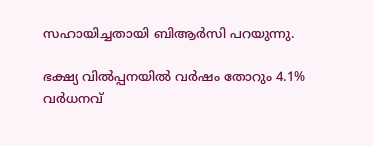സഹായിച്ചതായി ബിആര്‍സി പറയുന്നു.

ഭക്ഷ്യ വില്‍പ്പനയില്‍ വര്‍ഷം തോറും 4.1% വര്‍ധനവ്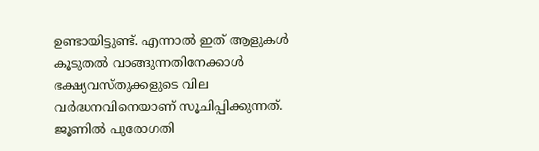ഉണ്ടായിട്ടുണ്ട്. എന്നാല്‍ ഇത് ആളുകള്‍ കൂടുതല്‍ വാങ്ങുന്നതിനേക്കാള്‍ ഭക്ഷ്യവസ്തുക്കളുടെ വില വര്‍ദ്ധനവിനെയാണ് സൂചിപ്പിക്കുന്നത്. ജൂണില്‍ പുരോഗതി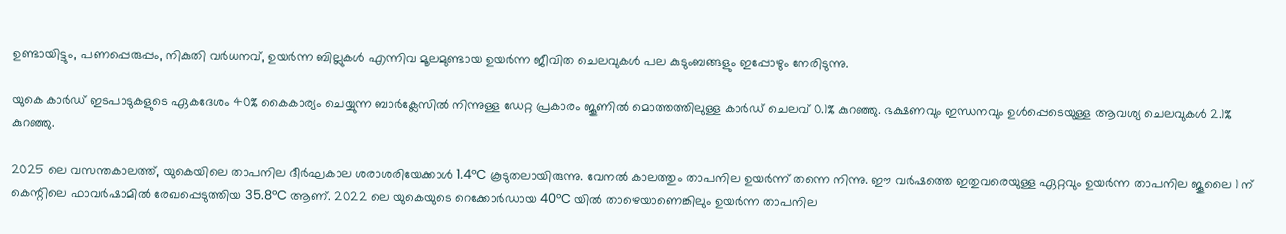ഉണ്ടായിട്ടും, പണപ്പെരുപ്പം, നികുതി വര്‍ധനവ്, ഉയര്‍ന്ന ബില്ലുകള്‍ എന്നിവ മൂലമുണ്ടായ ഉയര്‍ന്ന ജീവിത ചെലവുകള്‍ പല കുടുംബങ്ങളും ഇപ്പോഴും നേരിടുന്നു.

യുകെ കാര്‍ഡ് ഇടപാടുകളുടെ ഏകദേശം 40% കൈകാര്യം ചെയ്യുന്ന ബാര്‍ക്ലേസില്‍ നിന്നുള്ള ഡേറ്റ പ്രകാരം ജൂണില്‍ മൊത്തത്തിലുള്ള കാര്‍ഡ് ചെലവ് 0.1% കുറഞ്ഞു. ഭക്ഷണവും ഇന്ധനവും ഉള്‍പ്പെടെയുള്ള ആവശ്യ ചെലവുകള്‍ 2.1% കുറഞ്ഞു.

2025 ലെ വസന്തകാലത്ത്, യുകെയിലെ താപനില ദീര്‍ഘകാല ശരാശരിയേക്കാള്‍ 1.4°C കൂടുതലായിരുന്നു. വേനല്‍ കാലത്തും താപനില ഉയര്‍ന്ന് തന്നെ നിന്നു. ഈ വര്‍ഷത്തെ ഇതുവരെയുള്ള ഏറ്റവും ഉയര്‍ന്ന താപനില ജൂലൈ 1 ന് കെന്റിലെ ഫാവര്‍ഷാമില്‍ രേഖപ്പെടുത്തിയ 35.8°C ആണ്. 2022 ലെ യുകെയുടെ റെക്കോര്‍ഡായ 40°C യില്‍ താഴെയാണെങ്കിലും ഉയര്‍ന്ന താപനില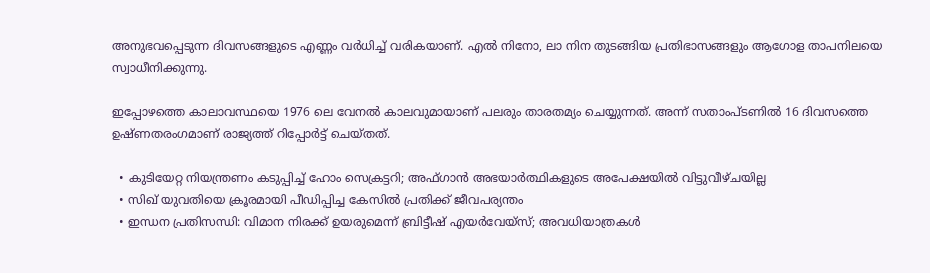അനുഭവപ്പെടുന്ന ദിവസങ്ങളുടെ എണ്ണം വര്‍ധിച്ച് വരികയാണ്. എല്‍ നിനോ, ലാ നിന തുടങ്ങിയ പ്രതിഭാസങ്ങളും ആഗോള താപനിലയെ സ്വാധീനിക്കുന്നു.

ഇപ്പോഴത്തെ കാലാവസ്ഥയെ 1976 ലെ വേനല്‍ കാലവുമായാണ് പലരും താരതമ്യം ചെയ്യുന്നത്. അന്ന് സതാംപ്ടണില്‍ 16 ദിവസത്തെ ഉഷ്ണതരംഗമാണ് രാജ്യത്ത് റിപ്പോര്‍ട്ട് ചെയ്‌തത്‌.

  • കുടിയേറ്റ നിയന്ത്രണം കടുപ്പിച്ച് ഹോം സെക്രട്ടറി; അഫ്ഗാന്‍ അഭയാര്‍ത്ഥികളുടെ അപേക്ഷയില്‍ വിട്ടുവീഴ്ചയില്ല
  • സിഖ് യുവതിയെ ക്രൂരമായി പീഡിപ്പിച്ച കേസില്‍ പ്രതിക്ക് ജീവപര്യന്തം
  • ഇന്ധന പ്രതിസന്ധി: വിമാന നിരക്ക് ഉയരുമെന്ന് ബ്രിട്ടീഷ് എയര്‍വേയ്‌സ്; അവധിയാത്രകള്‍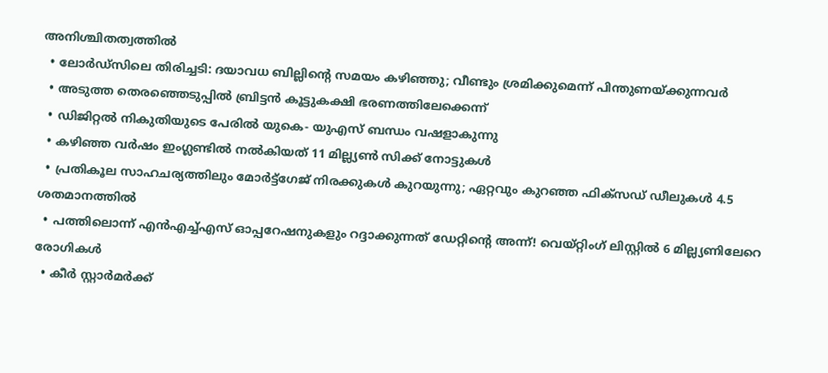അനിശ്ചിതത്വത്തില്‍
  • ലോര്‍ഡ്‌സിലെ തിരിച്ചടി: ദയാവധ ബില്ലിന്റെ സമയം കഴിഞ്ഞു; വീണ്ടും ശ്രമിക്കുമെന്ന് പിന്തുണയ്ക്കുന്നവര്‍
  • അടുത്ത തെരഞ്ഞെടുപ്പില്‍ ബ്രിട്ടന്‍ കൂട്ടുകക്ഷി ഭരണത്തിലേക്കെന്ന്
  • ഡിജിറ്റല്‍ നികുതിയുടെ പേരില്‍ യുകെ- യുഎസ് ബന്ധം വഷളാകുന്നു
  • കഴിഞ്ഞ വര്‍ഷം ഇംഗ്ലണ്ടില്‍ നല്‍കിയത് 11 മില്ല്യണ്‍ സിക്ക് നോട്ടുകള്‍
  • പ്രതികൂല സാഹചര്യത്തിലും മോര്‍ട്ട്‌ഗേജ് നിരക്കുകള്‍ കുറയുന്നു; ഏറ്റവും കുറഞ്ഞ ഫിക്‌സഡ് ഡീലുകള്‍ 4.5 ശതമാനത്തില്‍
  • പത്തിലൊന്ന് എന്‍എച്ച്എസ് ഓപ്പറേഷനുകളും റദ്ദാക്കുന്നത് ഡേറ്റിന്റെ അന്ന്! വെയ്റ്റിംഗ് ലിസ്റ്റില്‍ 6 മില്ല്യണിലേറെ രോഗികള്‍
  • കീര്‍ സ്റ്റാര്‍മര്‍ക്ക്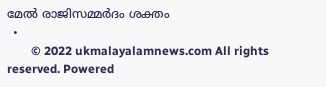മേല്‍ രാജിസമ്മര്‍ദം ശക്തം
  •
        © 2022 ukmalayalamnews.com All rights reserved. Powered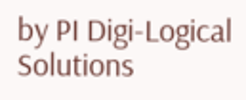by PI Digi-Logical Solutions